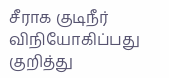சீராக குடிநீர் விநியோகிப்பது குறித்து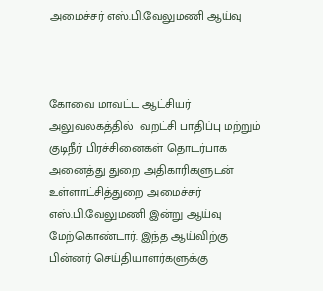அமைச்சர் எஸ்.பி.வேலுமணி ஆய்வு



கோவை மாவட்ட ஆட்சியர் அலுவலகத்தில்  வறட்சி பாதிப்பு மற்றும் குடிநீர் பிரச்சினைகள் தொடர்பாக அனைத்து துறை அதிகாரிகளுடன் உள்ளாட்சித்துறை அமைச்சர் எஸ்.பி.வேலுமணி இன்று ஆய்வு மேற்கொண்டார். இந்த ஆய்விற்கு பின்னர் செய்தியாளர்களுக்கு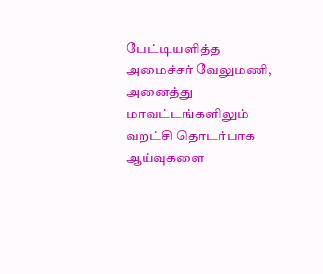பேட்டியளித்த அமைச்சர் வேலுமணி, அனைத்து மாவட்டங்களிலும் வறட்சி தொடர்பாக ஆய்வுகளை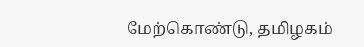மேற்கொண்டு, தமிழகம்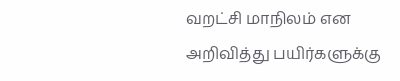வறட்சி மாநிலம் என அறிவித்து பயிர்களுக்கு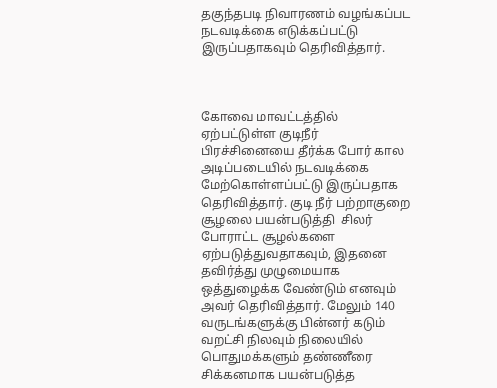தகுந்தபடி நிவாரணம் வழங்கப்பட நடவடிக்கை எடுக்கப்பட்டு இருப்பதாகவும் தெரிவித்தார்.



கோவை மாவட்டத்தில் ஏற்பட்டுள்ள குடிநீர் பிரச்சினையை தீர்க்க போர் கால அடிப்படையில் நடவடிக்கை மேற்கொள்ளப்பட்டு இருப்பதாக தெரிவித்தார். குடி நீர் பற்றாகுறை சூழலை பயன்படுத்தி  சிலர் போராட்ட சூழல்களை  ஏற்படுத்துவதாகவும், இதனை தவிர்த்து முழுமையாக ஒத்துழைக்க வேண்டும் எனவும் அவர் தெரிவித்தார். மேலும் 140 வருடங்களுக்கு பின்னர் கடும் வறட்சி நிலவும் நிலையில் பொதுமக்களும் தண்ணீரை சிக்கனமாக பயன்படுத்த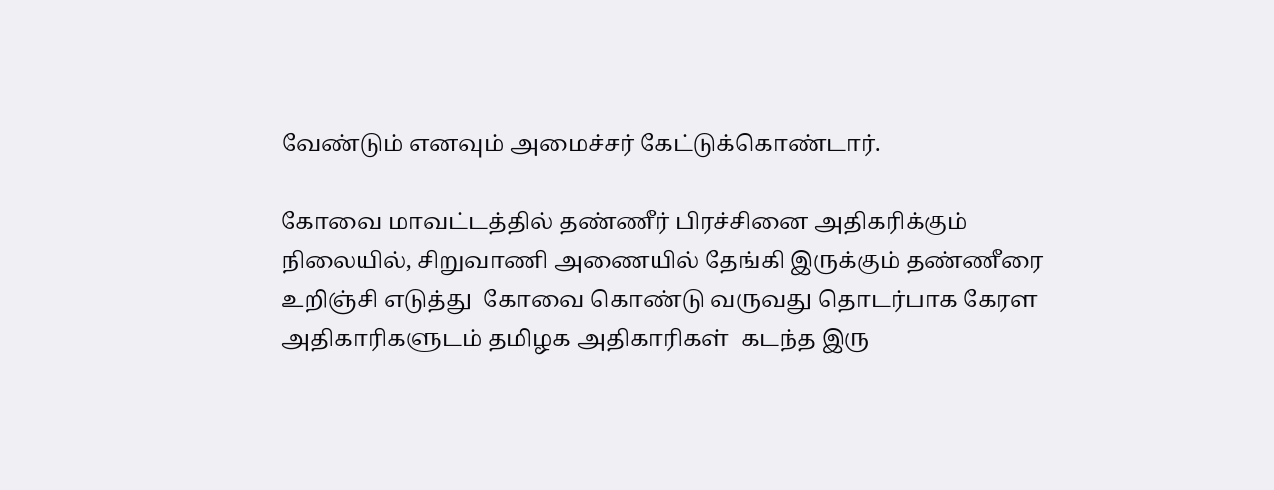வேண்டும் எனவும் அமைச்சர் கேட்டுக்கொண்டார்.

கோவை மாவட்டத்தில் தண்ணீர் பிரச்சினை அதிகரிக்கும் நிலையில், சிறுவாணி அணையில் தேங்கி இருக்கும் தண்ணீரை உறிஞ்சி எடுத்து  கோவை கொண்டு வருவது தொடர்பாக கேரள அதிகாரிகளுடம் தமிழக அதிகாரிகள்  கடந்த இரு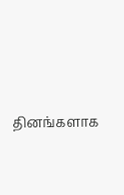தினங்களாக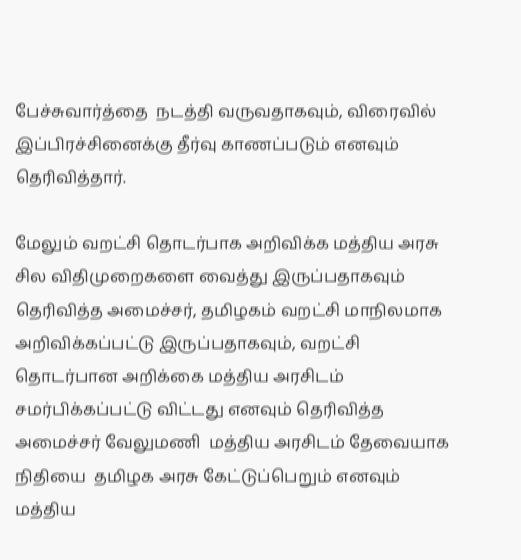பேச்சுவார்த்தை  நடத்தி வருவதாகவும், விரைவில் இப்பிரச்சினைக்கு தீர்வு காணப்படும் எனவும் தெரிவித்தார்.

மேலும் வறட்சி தொடர்பாக அறிவிக்க மத்திய அரசு சில விதிமுறைகளை வைத்து இருப்பதாகவும் தெரிவித்த அமைச்சர், தமிழகம் வறட்சி மாநிலமாக அறிவிக்கப்பட்டு இருப்பதாகவும், வறட்சி தொடர்பான அறிக்கை மத்திய அரசிடம் சமர்பிக்கப்பட்டு விட்டது எனவும் தெரிவித்த அமைச்சர் வேலுமணி  மத்திய அரசிடம் தேவையாக நிதியை  தமிழக அரசு கேட்டுப்பெறும் எனவும் மத்திய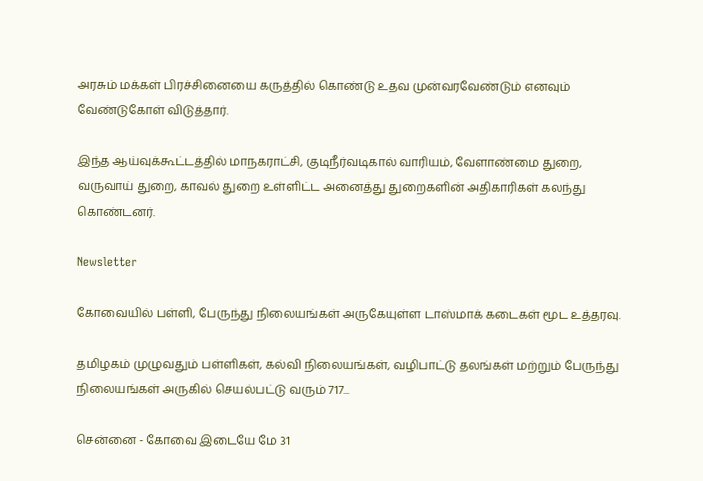அரசும் மக்கள் பிரச்சினையை கருத்தில் கொண்டு உதவ முன்வரவேண்டும் எனவும் வேண்டுகோள் விடுத்தார்.

இந்த ஆய்வுக்கூட்டத்தில் மாநகராட்சி, குடிநீர்வடிகால் வாரியம், வேளாண்மை துறை, வருவாய் துறை, காவல் துறை உள்ளிட்ட அனைத்து துறைகளின் அதிகாரிகள் கலந்து கொண்டனர்.

Newsletter

கோவையில் பள்ளி, பேருந்து நிலையங்கள் அருகேயுள்ள டாஸ்மாக் கடைகள் மூட உத்தரவு.

தமிழகம் முழுவதும் பள்ளிகள், கல்வி நிலையங்கள், வழிபாட்டு தலங்கள் மற்றும் பேருந்து நிலையங்கள் அருகில் செயல்பட்டு வரும் 717...

சென்னை - கோவை இடையே மே 31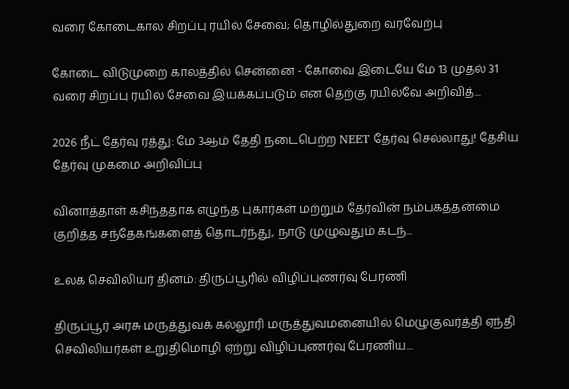வரை கோடைகால சிறப்பு ரயில் சேவை; தொழில்துறை வரவேற்பு

கோடை விடுமுறை காலத்தில் சென்னை - கோவை இடையே மே 13 முதல் 31 வரை சிறப்பு ரயில் சேவை இயக்கப்படும் என தெற்கு ரயில்வே அறிவித்...

2026 நீட் தேர்வு ரத்து: மே 3ஆம் தேதி நடைபெற்ற NEET தேர்வு செல்லாது! தேசிய தேர்வு முகமை அறிவிப்பு

வினாத்தாள் கசிந்ததாக எழுந்த புகார்கள் மற்றும் தேர்வின் நம்பகத்தன்மை குறித்த சந்தேகங்களைத் தொடர்ந்து, நாடு முழுவதும் கடந்...

உலக செவிலியர் தினம்: திருப்பூரில் விழிப்புணர்வு பேரணி

திருப்பூர் அரசு மருத்துவக் கல்லூரி மருத்துவமனையில் மெழுகுவர்த்தி ஏந்தி செவிலியர்கள் உறுதிமொழி ஏற்று விழிப்புணர்வு பேரணிய...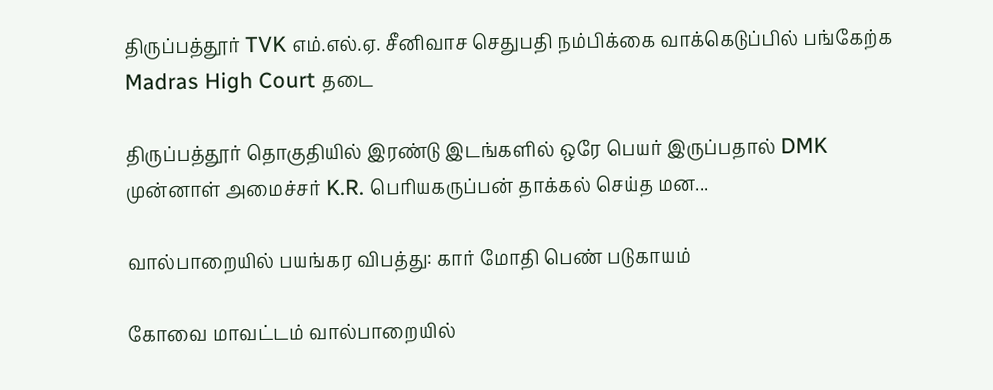திருப்பத்தூர் TVK எம்.எல்.ஏ. சீனிவாச செதுபதி நம்பிக்கை வாக்கெடுப்பில் பங்கேற்க Madras High Court தடை

திருப்பத்தூர் தொகுதியில் இரண்டு இடங்களில் ஒரே பெயர் இருப்பதால் DMK முன்னாள் அமைச்சர் K.R. பெரியகருப்பன் தாக்கல் செய்த மன...

வால்பாறையில் பயங்கர விபத்து: கார் மோதி பெண் படுகாயம்

கோவை மாவட்டம் வால்பாறையில்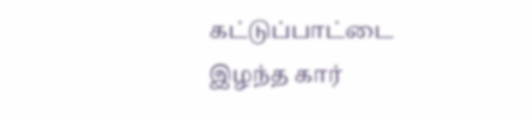கட்டுப்பாட்டை இழந்த கார்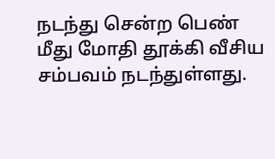நடந்து சென்ற பெண் மீது மோதி தூக்கி வீசிய சம்பவம் நடந்துள்ளது.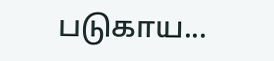படுகாய...